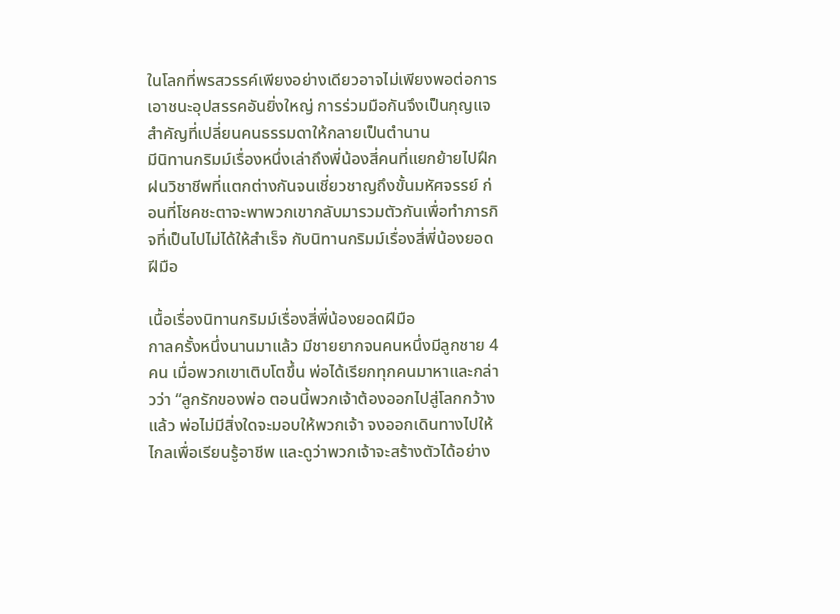ในโลกที่พรสวรรค์เพียงอย่างเดียวอาจไม่เพียงพอต่อการเอาชนะอุปสรรคอันยิ่งใหญ่ การร่วมมือกันจึงเป็นกุญแจสำคัญที่เปลี่ยนคนธรรมดาให้กลายเป็นตำนาน
มีนิทานกริมม์เรื่องหนึ่งเล่าถึงพี่น้องสี่คนที่แยกย้ายไปฝึกฝนวิชาชีพที่แตกต่างกันจนเชี่ยวชาญถึงขั้นมหัศจรรย์ ก่อนที่โชคชะตาจะพาพวกเขากลับมารวมตัวกันเพื่อทำภารกิจที่เป็นไปไม่ได้ให้สำเร็จ กับนิทานกริมม์เรื่องสี่พี่น้องยอดฝีมือ

เนื้อเรื่องนิทานกริมม์เรื่องสี่พี่น้องยอดฝีมือ
กาลครั้งหนึ่งนานมาแล้ว มีชายยากจนคนหนึ่งมีลูกชาย 4 คน เมื่อพวกเขาเติบโตขึ้น พ่อได้เรียกทุกคนมาหาและกล่าวว่า “ลูกรักของพ่อ ตอนนี้พวกเจ้าต้องออกไปสู่โลกกว้างแล้ว พ่อไม่มีสิ่งใดจะมอบให้พวกเจ้า จงออกเดินทางไปให้ไกลเพื่อเรียนรู้อาชีพ และดูว่าพวกเจ้าจะสร้างตัวได้อย่าง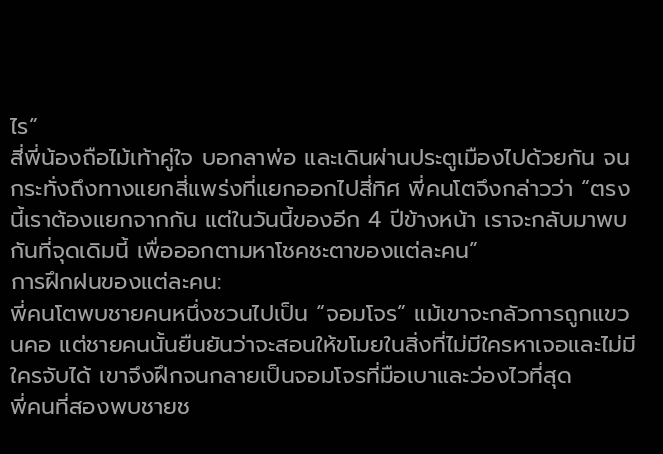ไร”
สี่พี่น้องถือไม้เท้าคู่ใจ บอกลาพ่อ และเดินผ่านประตูเมืองไปด้วยกัน จนกระทั่งถึงทางแยกสี่แพร่งที่แยกออกไปสี่ทิศ พี่คนโตจึงกล่าวว่า “ตรงนี้เราต้องแยกจากกัน แต่ในวันนี้ของอีก 4 ปีข้างหน้า เราจะกลับมาพบกันที่จุดเดิมนี้ เพื่อออกตามหาโชคชะตาของแต่ละคน”
การฝึกฝนของแต่ละคน:
พี่คนโตพบชายคนหนึ่งชวนไปเป็น “จอมโจร” แม้เขาจะกลัวการถูกแขวนคอ แต่ชายคนนั้นยืนยันว่าจะสอนให้ขโมยในสิ่งที่ไม่มีใครหาเจอและไม่มีใครจับได้ เขาจึงฝึกจนกลายเป็นจอมโจรที่มือเบาและว่องไวที่สุด
พี่คนที่สองพบชายช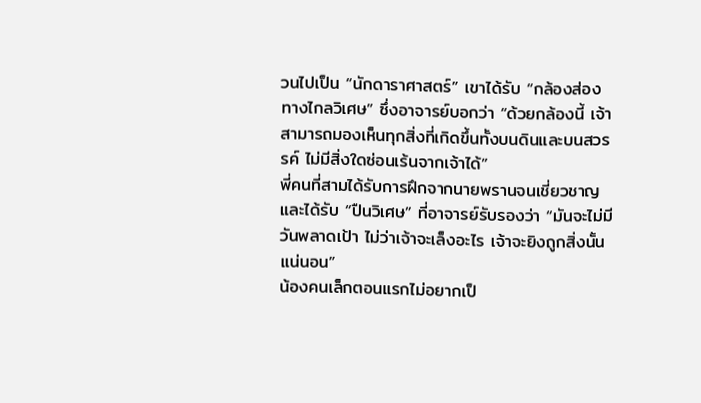วนไปเป็น “นักดาราศาสตร์” เขาได้รับ “กล้องส่องทางไกลวิเศษ” ซึ่งอาจารย์บอกว่า “ด้วยกล้องนี้ เจ้าสามารถมองเห็นทุกสิ่งที่เกิดขึ้นทั้งบนดินและบนสวรรค์ ไม่มีสิ่งใดซ่อนเร้นจากเจ้าได้”
พี่คนที่สามได้รับการฝึกจากนายพรานจนเชี่ยวชาญ และได้รับ “ปืนวิเศษ” ที่อาจารย์รับรองว่า “มันจะไม่มีวันพลาดเป้า ไม่ว่าเจ้าจะเล็งอะไร เจ้าจะยิงถูกสิ่งนั้นแน่นอน”
น้องคนเล็กตอนแรกไม่อยากเป็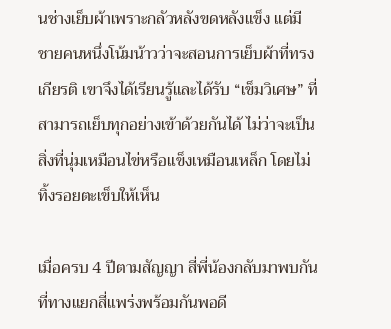นช่างเย็บผ้าเพราะกลัวหลังขดหลังแข็ง แต่มีชายคนหนึ่งโน้มน้าวว่าจะสอนการเย็บผ้าที่ทรงเกียรติ เขาจึงได้เรียนรู้และได้รับ “เข็มวิเศษ” ที่สามารถเย็บทุกอย่างเข้าด้วยกันได้ ไม่ว่าจะเป็นสิ่งที่นุ่มเหมือนไข่หรือแข็งเหมือนเหล็ก โดยไม่ทิ้งรอยตะเข็บให้เห็น

เมื่อครบ 4 ปีตามสัญญา สี่พี่น้องกลับมาพบกันที่ทางแยกสี่แพร่งพร้อมกันพอดี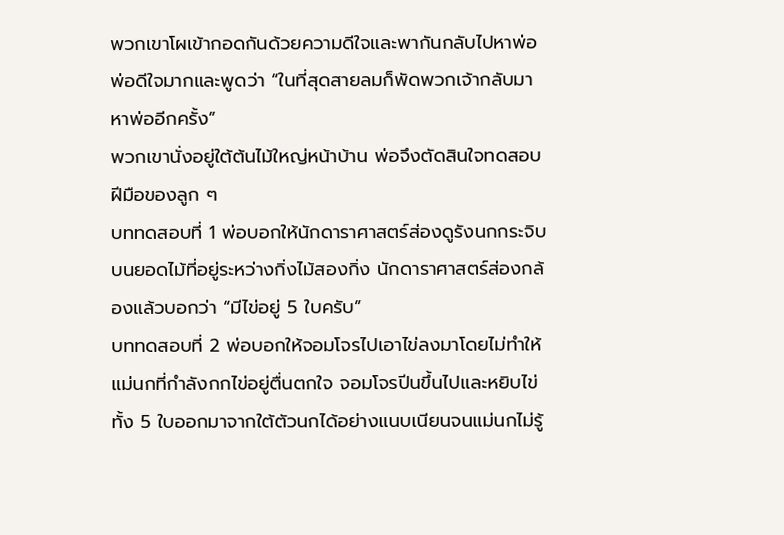พวกเขาโผเข้ากอดกันด้วยความดีใจและพากันกลับไปหาพ่อ พ่อดีใจมากและพูดว่า “ในที่สุดสายลมก็พัดพวกเจ้ากลับมาหาพ่ออีกครั้ง”
พวกเขานั่งอยู่ใต้ต้นไม้ใหญ่หน้าบ้าน พ่อจึงตัดสินใจทดสอบฝีมือของลูก ๆ
บททดสอบที่ 1 พ่อบอกให้นักดาราศาสตร์ส่องดูรังนกกระจิบบนยอดไม้ที่อยู่ระหว่างกิ่งไม้สองกิ่ง นักดาราศาสตร์ส่องกล้องแล้วบอกว่า “มีไข่อยู่ 5 ใบครับ”
บททดสอบที่ 2 พ่อบอกให้จอมโจรไปเอาไข่ลงมาโดยไม่ทำให้แม่นกที่กำลังกกไข่อยู่ตื่นตกใจ จอมโจรปีนขึ้นไปและหยิบไข่ทั้ง 5 ใบออกมาจากใต้ตัวนกได้อย่างแนบเนียนจนแม่นกไม่รู้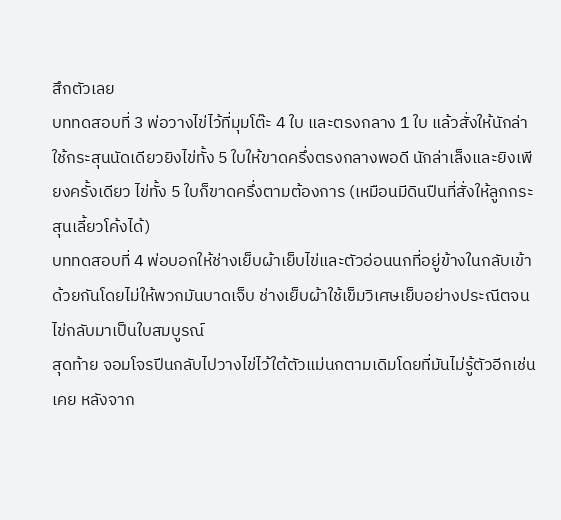สึกตัวเลย
บททดสอบที่ 3 พ่อวางไข่ไว้ที่มุมโต๊ะ 4 ใบ และตรงกลาง 1 ใบ แล้วสั่งให้นักล่าใช้กระสุนนัดเดียวยิงไข่ทั้ง 5 ใบให้ขาดครึ่งตรงกลางพอดี นักล่าเล็งและยิงเพียงครั้งเดียว ไข่ทั้ง 5 ใบก็ขาดครึ่งตามต้องการ (เหมือนมีดินปืนที่สั่งให้ลูกกระสุนเลี้ยวโค้งได้)
บททดสอบที่ 4 พ่อบอกให้ช่างเย็บผ้าเย็บไข่และตัวอ่อนนกที่อยู่ข้างในกลับเข้าด้วยกันโดยไม่ให้พวกมันบาดเจ็บ ช่างเย็บผ้าใช้เข็มวิเศษเย็บอย่างประณีตจนไข่กลับมาเป็นใบสมบูรณ์
สุดท้าย จอมโจรปีนกลับไปวางไข่ไว้ใต้ตัวแม่นกตามเดิมโดยที่มันไม่รู้ตัวอีกเช่นเคย หลังจาก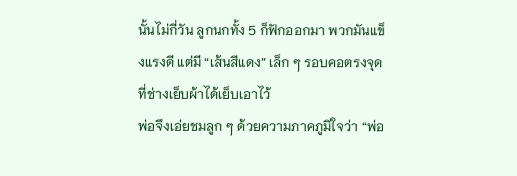นั้นไม่กี่วัน ลูกนกทั้ง 5 ก็ฟักออกมา พวกมันแข็งแรงดี แต่มี “เส้นสีแดง” เล็ก ๆ รอบคอตรงจุดที่ช่างเย็บผ้าได้เย็บเอาไว้
พ่อจึงเอ่ยชมลูก ๆ ด้วยความภาคภูมิใจว่า “พ่อ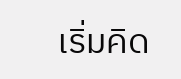เริ่มคิด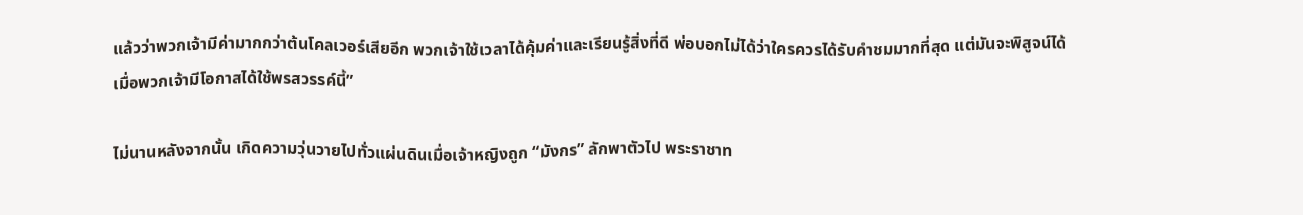แล้วว่าพวกเจ้ามีค่ามากกว่าต้นโคลเวอร์เสียอีก พวกเจ้าใช้เวลาได้คุ้มค่าและเรียนรู้สิ่งที่ดี พ่อบอกไม่ได้ว่าใครควรได้รับคำชมมากที่สุด แต่มันจะพิสูจน์ได้เมื่อพวกเจ้ามีโอกาสได้ใช้พรสวรรค์นี้”

ไม่นานหลังจากนั้น เกิดความวุ่นวายไปทั่วแผ่นดินเมื่อเจ้าหญิงถูก “มังกร” ลักพาตัวไป พระราชาท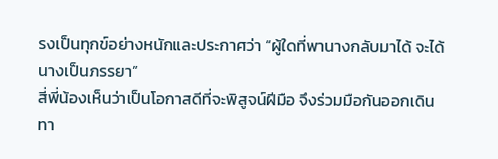รงเป็นทุกข์อย่างหนักและประกาศว่า “ผู้ใดที่พานางกลับมาได้ จะได้นางเป็นภรรยา”
สี่พี่น้องเห็นว่าเป็นโอกาสดีที่จะพิสูจน์ฝีมือ จึงร่วมมือกันออกเดินทา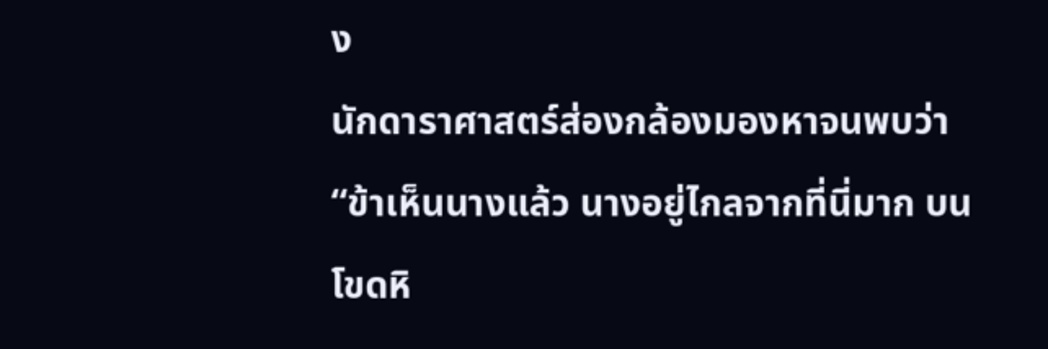ง
นักดาราศาสตร์ส่องกล้องมองหาจนพบว่า “ข้าเห็นนางแล้ว นางอยู่ไกลจากที่นี่มาก บนโขดหิ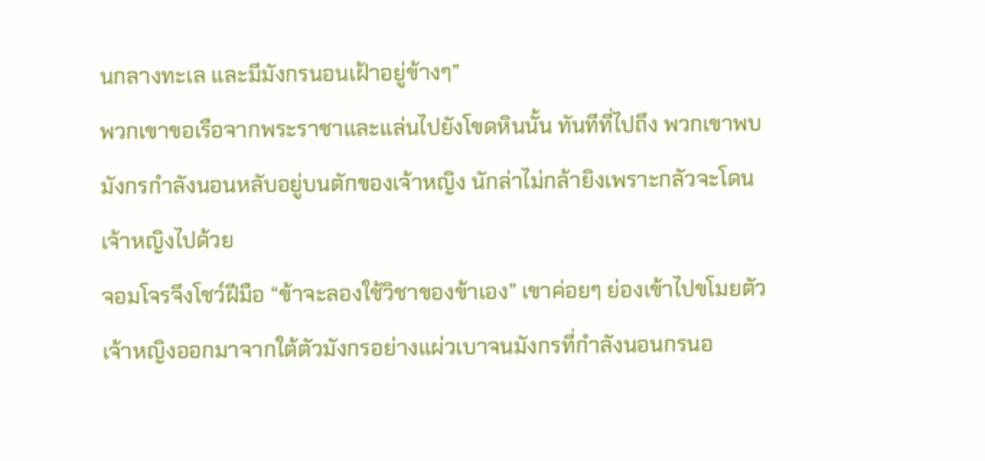นกลางทะเล และมีมังกรนอนเฝ้าอยู่ข้างๆ”
พวกเขาขอเรือจากพระราชาและแล่นไปยังโขดหินนั้น ทันทีที่ไปถึง พวกเขาพบมังกรกำลังนอนหลับอยู่บนตักของเจ้าหญิง นักล่าไม่กล้ายิงเพราะกลัวจะโดนเจ้าหญิงไปด้วย
จอมโจรจึงโชว์ฝีมือ “ข้าจะลองใช้วิชาของข้าเอง” เขาค่อยๆ ย่องเข้าไปขโมยตัวเจ้าหญิงออกมาจากใต้ตัวมังกรอย่างแผ่วเบาจนมังกรที่กำลังนอนกรนอ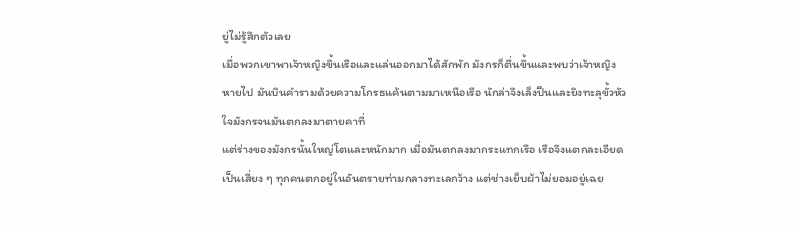ยู่ไม่รู้สึกตัวเลย
เมื่อพวกเขาพาเจ้าหญิงขึ้นเรือและแล่นออกมาได้สักพัก มังกรก็ตื่นขึ้นและพบว่าเจ้าหญิงหายไป มันบินคำรามด้วยความโกรธแค้นตามมาเหนือเรือ นักล่าจึงเล็งปืนและยิงทะลุขั้วหัวใจมังกรจนมันตกลงมาตายคาที่
แต่ร่างของมังกรนั้นใหญ่โตและหนักมาก เมื่อมันตกลงมากระแทกเรือ เรือจึงแตกละเอียดเป็นเสี่ยง ๆ ทุกคนตกอยู่ในอันตรายท่ามกลางทะเลกว้าง แต่ช่างเย็บผ้าไม่ยอมอยู่เฉย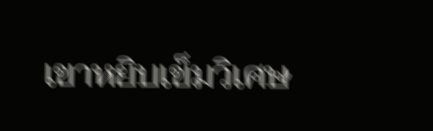เขาหยิบเข็มวิเศษ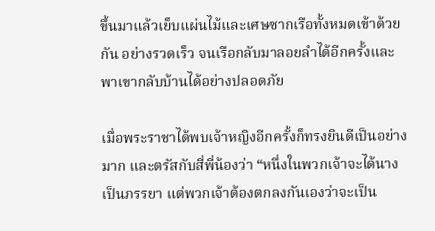ขึ้นมาแล้วเย็บแผ่นไม้และเศษซากเรือทั้งหมดเข้าด้วยกัน อย่างรวดเร็ว จนเรือกลับมาลอยลำได้อีกครั้งและพาเขากลับบ้านได้อย่างปลอดภัย

เมื่อพระราชาได้พบเจ้าหญิงอีกครั้งก็ทรงยินดีเป็นอย่างมาก และตรัสกับสี่พี่น้องว่า “หนึ่งในพวกเจ้าจะได้นางเป็นภรรยา แต่พวกเจ้าต้องตกลงกันเองว่าจะเป็น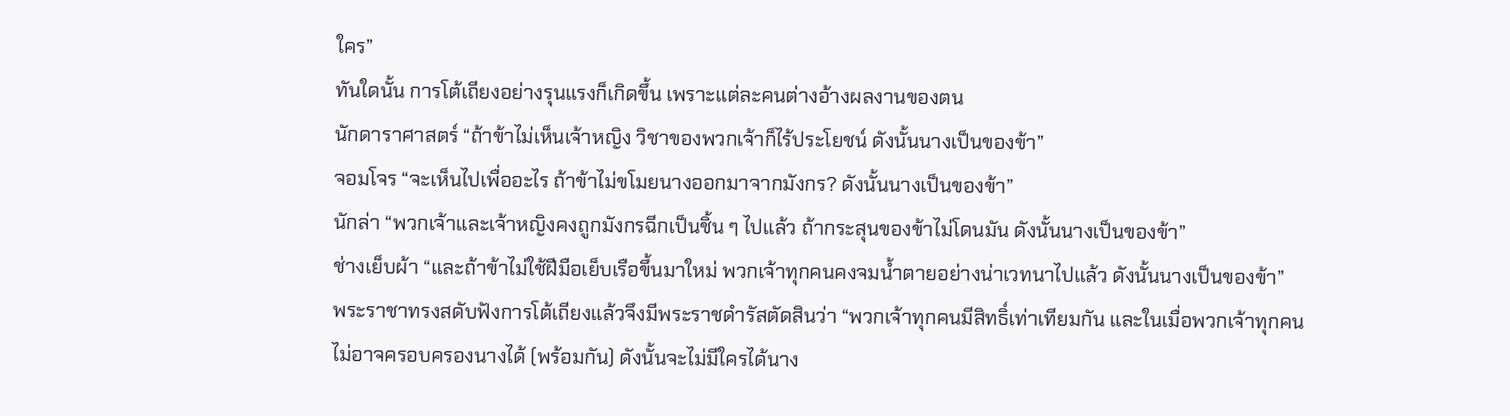ใคร”
ทันใดนั้น การโต้เถียงอย่างรุนแรงก็เกิดขึ้น เพราะแต่ละคนต่างอ้างผลงานของตน
นักดาราศาสตร์ “ถ้าข้าไม่เห็นเจ้าหญิง วิชาของพวกเจ้าก็ไร้ประโยชน์ ดังนั้นนางเป็นของข้า”
จอมโจร “จะเห็นไปเพื่ออะไร ถ้าข้าไม่ขโมยนางออกมาจากมังกร? ดังนั้นนางเป็นของข้า”
นักล่า “พวกเจ้าและเจ้าหญิงคงถูกมังกรฉีกเป็นชิ้น ๆ ไปแล้ว ถ้ากระสุนของข้าไม่โดนมัน ดังนั้นนางเป็นของข้า”
ช่างเย็บผ้า “และถ้าข้าไม่ใช้ฝีมือเย็บเรือขึ้นมาใหม่ พวกเจ้าทุกคนคงจมน้ำตายอย่างน่าเวทนาไปแล้ว ดังนั้นนางเป็นของข้า”
พระราชาทรงสดับฟังการโต้เถียงแล้วจึงมีพระราชดำรัสตัดสินว่า “พวกเจ้าทุกคนมีสิทธิ์เท่าเทียมกัน และในเมื่อพวกเจ้าทุกคนไม่อาจครอบครองนางได้ (พร้อมกัน) ดังนั้นจะไม่มีใครได้นาง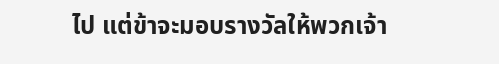ไป แต่ข้าจะมอบรางวัลให้พวกเจ้า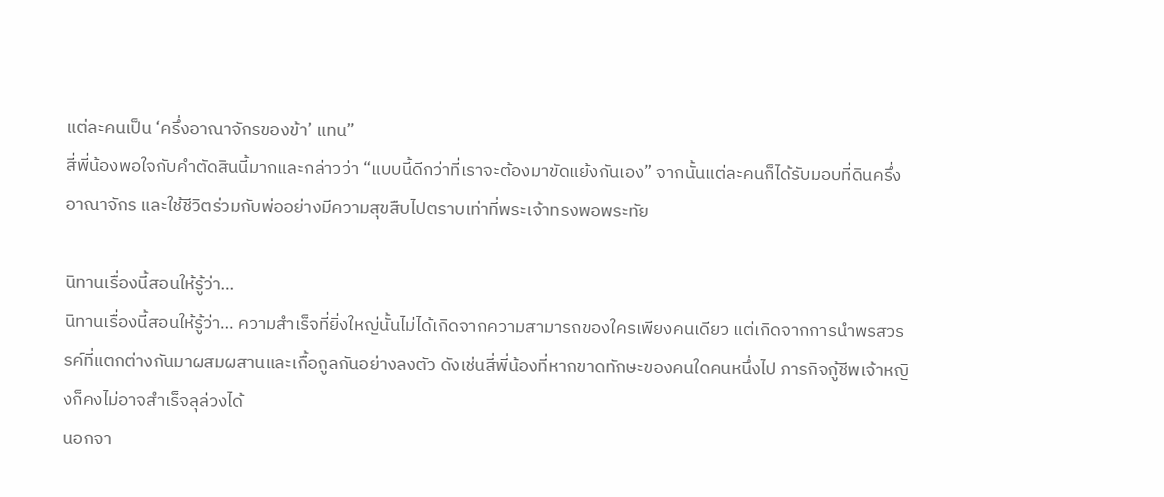แต่ละคนเป็น ‘ครึ่งอาณาจักรของข้า’ แทน”
สี่พี่น้องพอใจกับคำตัดสินนี้มากและกล่าวว่า “แบบนี้ดีกว่าที่เราจะต้องมาขัดแย้งกันเอง” จากนั้นแต่ละคนก็ได้รับมอบที่ดินครึ่งอาณาจักร และใช้ชีวิตร่วมกับพ่ออย่างมีความสุขสืบไปตราบเท่าที่พระเจ้าทรงพอพระทัย

นิทานเรื่องนี้สอนให้รู้ว่า…
นิทานเรื่องนี้สอนให้รู้ว่า… ความสำเร็จที่ยิ่งใหญ่นั้นไม่ได้เกิดจากความสามารถของใครเพียงคนเดียว แต่เกิดจากการนำพรสวรรค์ที่แตกต่างกันมาผสมผสานและเกื้อกูลกันอย่างลงตัว ดังเช่นสี่พี่น้องที่หากขาดทักษะของคนใดคนหนึ่งไป ภารกิจกู้ชีพเจ้าหญิงก็คงไม่อาจสำเร็จลุล่วงได้
นอกจา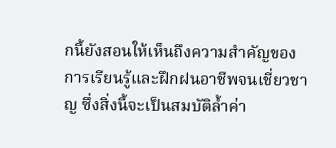กนี้ยังสอนให้เห็นถึงความสำคัญของการเรียนรู้และฝึกฝนอาชีพจนเชี่ยวชาญ ซึ่งสิ่งนี้จะเป็นสมบัติล้ำค่า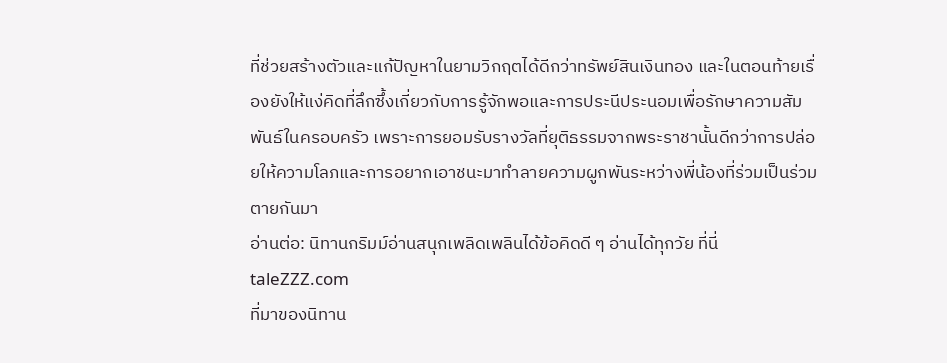ที่ช่วยสร้างตัวและแก้ปัญหาในยามวิกฤตได้ดีกว่าทรัพย์สินเงินทอง และในตอนท้ายเรื่องยังให้แง่คิดที่ลึกซึ้งเกี่ยวกับการรู้จักพอและการประนีประนอมเพื่อรักษาความสัมพันธ์ในครอบครัว เพราะการยอมรับรางวัลที่ยุติธรรมจากพระราชานั้นดีกว่าการปล่อยให้ความโลภและการอยากเอาชนะมาทำลายความผูกพันระหว่างพี่น้องที่ร่วมเป็นร่วมตายกันมา
อ่านต่อ: นิทานกริมม์อ่านสนุกเพลิดเพลินได้ข้อคิดดี ๆ อ่านได้ทุกวัย ที่นี่ taleZZZ.com
ที่มาของนิทาน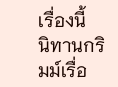เรื่องนี้
นิทานกริมม์เรื่อ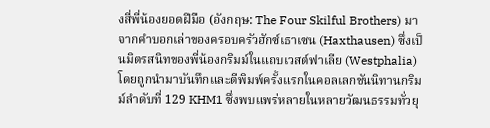งสี่พี่น้องยอดฝีมือ (อังกฤษ: The Four Skilful Brothers) มาจากคำบอกเล่าของครอบครัวฮักซ์เธาเซน (Haxthausen) ซึ่งเป็นมิตรสนิทของพี่น้องกริมม์ในแถบเวสต์ฟาเลีย (Westphalia) โดยถูกนำมาบันทึกและตีพิมพ์ครั้งแรกในคอลเลกชันนิทานกริมม์ลำดับที่ 129 KHM1 ซึ่งพบแพร่หลายในหลายวัฒนธรรมทั่วยุ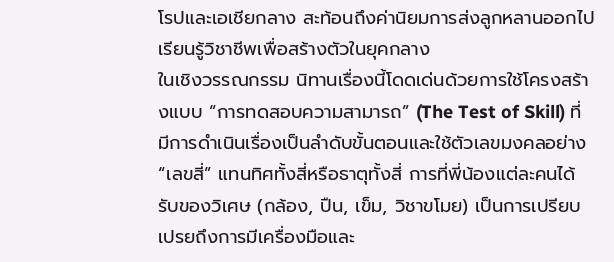โรปและเอเชียกลาง สะท้อนถึงค่านิยมการส่งลูกหลานออกไปเรียนรู้วิชาชีพเพื่อสร้างตัวในยุคกลาง
ในเชิงวรรณกรรม นิทานเรื่องนี้โดดเด่นด้วยการใช้โครงสร้างแบบ “การทดสอบความสามารถ” (The Test of Skill) ที่มีการดำเนินเรื่องเป็นลำดับขั้นตอนและใช้ตัวเลขมงคลอย่าง “เลขสี่” แทนทิศทั้งสี่หรือธาตุทั้งสี่ การที่พี่น้องแต่ละคนได้รับของวิเศษ (กล้อง, ปืน, เข็ม, วิชาขโมย) เป็นการเปรียบเปรยถึงการมีเครื่องมือและ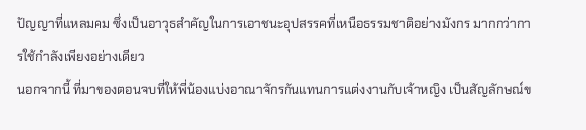ปัญญาที่แหลมคม ซึ่งเป็นอาวุธสำคัญในการเอาชนะอุปสรรคที่เหนือธรรมชาติอย่างมังกร มากกว่าการใช้กำลังเพียงอย่างเดียว
นอกจากนี้ ที่มาของตอนจบที่ให้พี่น้องแบ่งอาณาจักรกันแทนการแต่งงานกับเจ้าหญิง เป็นสัญลักษณ์ข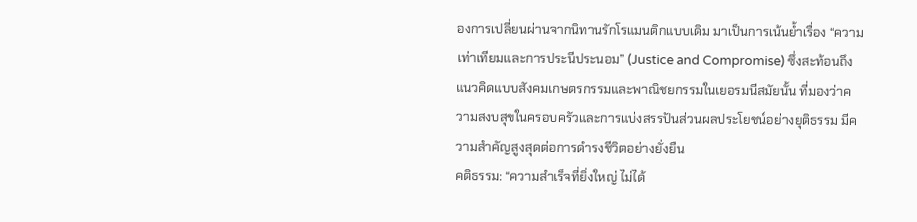องการเปลี่ยนผ่านจากนิทานรักโรแมนติกแบบเดิม มาเป็นการเน้นย้ำเรื่อง “ความเท่าเทียมและการประนีประนอม” (Justice and Compromise) ซึ่งสะท้อนถึงแนวคิดแบบสังคมเกษตรกรรมและพาณิชยกรรมในเยอรมนีสมัยนั้น ที่มองว่าความสงบสุขในครอบครัวและการแบ่งสรรปันส่วนผลประโยชน์อย่างยุติธรรม มีความสำคัญสูงสุดต่อการดำรงชีวิตอย่างยั่งยืน
คติธรรม: “ความสำเร็จที่ยิ่งใหญ่ ไม่ได้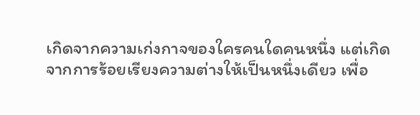เกิดจากความเก่งกาจของใครคนใดคนหนึ่ง แต่เกิดจากการร้อยเรียงความต่างให้เป็นหนึ่งเดียว เพื่อ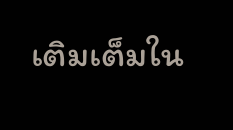เติมเต็มใน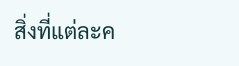สิ่งที่แต่ละค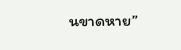นขาดหาย”